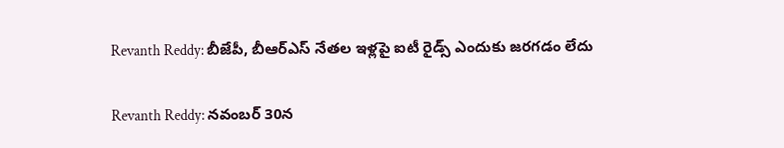Revanth Reddy: బీజేపీ, బీఆర్ఎస్ నేతల ఇళ్లపై ఐటీ రైడ్స్ ఎందుకు జరగడం లేదు

Revanth Reddy: నవంబర్ 30న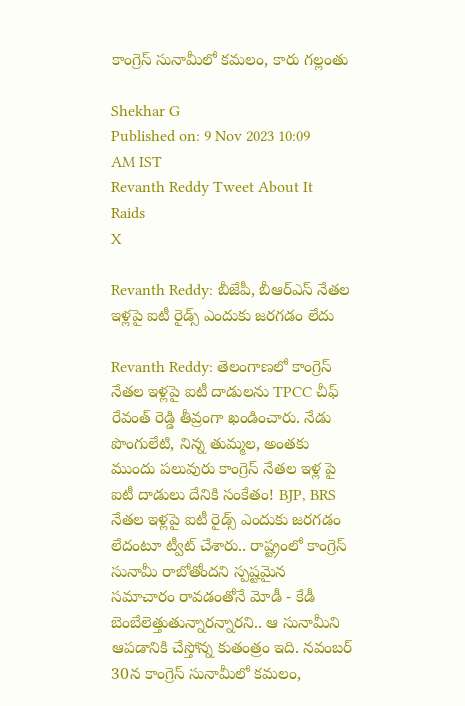కాంగ్రెస్ సునామీలో కమలం, కారు గల్లంతు

Shekhar G
Published on: 9 Nov 2023 10:09 AM IST
Revanth Reddy Tweet About It Raids
X

Revanth Reddy: బీజేపీ, బీఆర్ఎస్ నేతల ఇళ్లపై ఐటీ రైడ్స్ ఎందుకు జరగడం లేదు

Revanth Reddy: తెలంగాణలో కాంగ్రెస్‌ నేతల ఇళ్లపై ఐటీ దాడులను TPCC చీఫ్‌ రేవంత్‌ రెడ్డి తీవ్రంగా ఖండించారు. నేడు పొంగులేటి, నిన్న తుమ్మల, అంతకు ముందు పలువురు కాంగ్రెస్ నేతల ఇళ్ల పై ఐటీ దాడులు దేనికి సంకేతం! BJP, BRS నేతల ఇళ్లపై ఐటీ రైడ్స్ ఎందుకు జరగడం లేదంటూ ట్వీట్‌ చేశారు.. రాష్ట్రంలో కాంగ్రెస్ సునామీ రాబోతోందని స్పష్టమైన సమాచారం రావడంతోనే మోడీ - కేడీ బెంబేలెత్తుతున్నారన్నారని.. ఆ సునామీని ఆపడానికి చేస్తోన్న కుతంత్రం ఇది. నవంబర్ 30న కాంగ్రెస్ సునామీలో కమలం,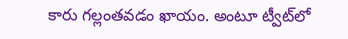కారు గల్లంతవడం ఖాయం. అంటూ ట్వీట్‌లో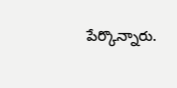పేర్కొన్నారు.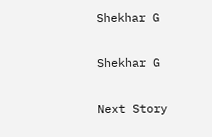Shekhar G

Shekhar G

Next Story